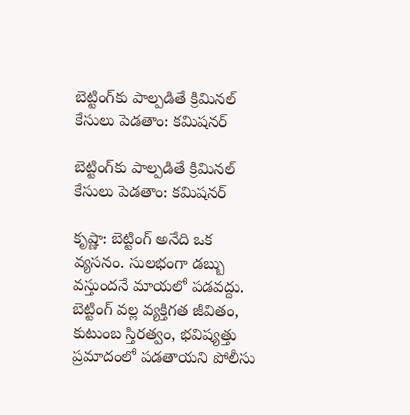బెట్టింగ్‌కు పాల్పడితే క్రిమినల్ కేసులు పెడతాం: కమిషనర్

బెట్టింగ్‌కు పాల్పడితే క్రిమినల్ కేసులు పెడతాం: కమిషనర్

కృష్ణా: బెట్టింగ్ అనేది ఒక వ్యసనం. సులభంగా డబ్బు వస్తుందనే మాయలో పడవద్దు. బెట్టింగ్ వల్ల వ్యక్తిగత జీవితం, కుటుంబ స్తిరత్వం, భవిష్యత్తు ప్రమాదంలో పడతాయని పోలీసు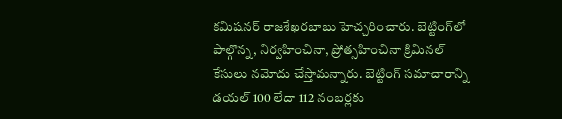కమిషనర్ రాజశేఖరబాబు హెచ్చరించారు. బెట్టింగ్‌లో పాల్గొన్న, నిర్వహించినా, ప్రోత్సహించినా క్రిమినల్ కేసులు నమోదు చేస్తామన్నారు. బెట్టింగ్ సమాచారాన్ని డయల్ 100 లేదా 112 నంబర్లకు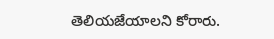తెలియజేయాలని కోరారు.